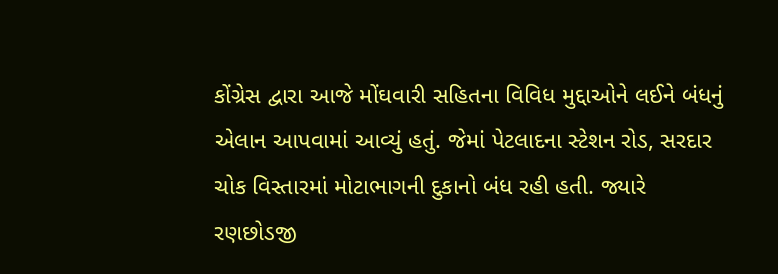કોંગ્રેસ દ્વારા આજે મોંઘવારી સહિતના વિવિધ મુદ્દાઓને લઈને બંધનું એલાન આપવામાં આવ્યું હતું. જેમાં પેટલાદના સ્ટેશન રોડ, સરદાર ચોક વિસ્તારમાં મોટાભાગની દુકાનો બંધ રહી હતી. જ્યારે રણછોડજી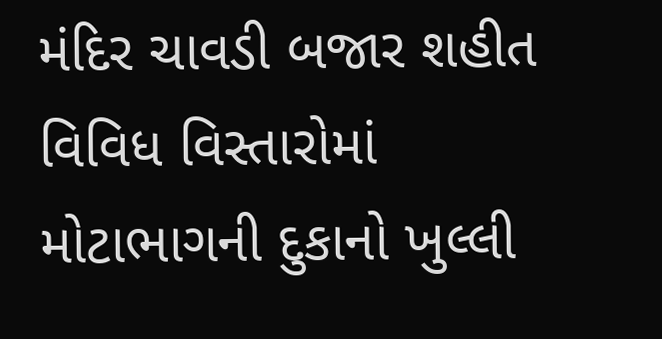મંદિર ચાવડી બજાર શહીત વિવિધ વિસ્તારોમાં મોટાભાગની દુકાનો ખુલ્લી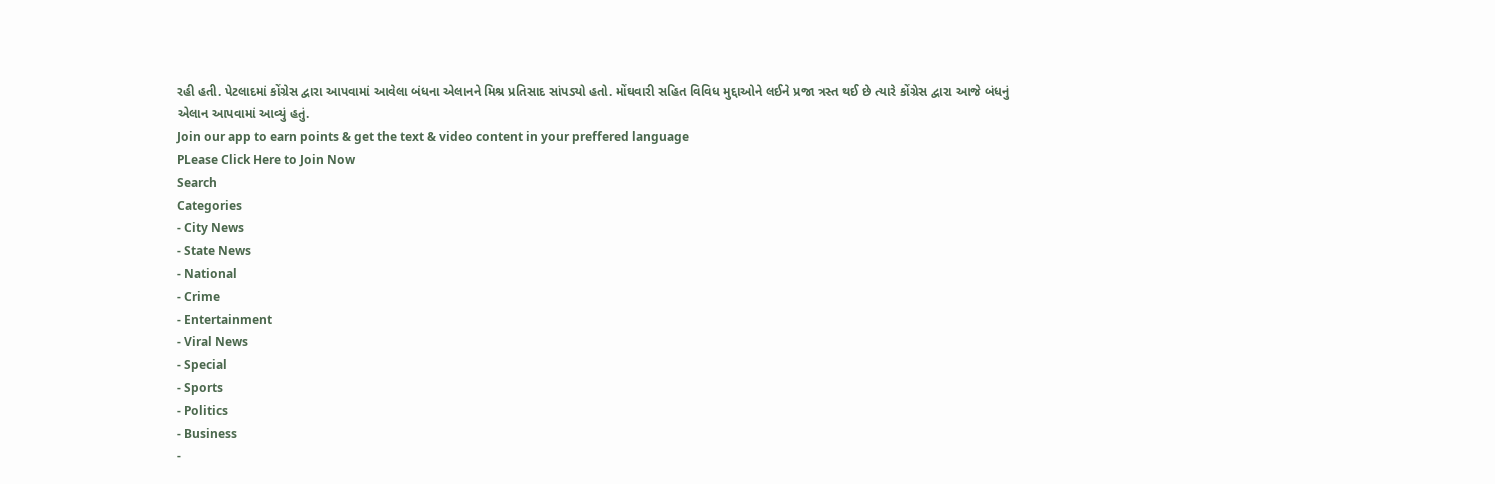રહી હતી. પેટલાદમાં કોંગ્રેસ દ્વારા આપવામાં આવેલા બંધના એલાનને મિશ્ર પ્રતિસાદ સાંપડ્યો હતો. મોંઘવારી સહિત વિવિધ મુદ્દાઓને લઈને પ્રજા ત્રસ્ત થઈ છે ત્યારે કોંગ્રેસ દ્વારા આજે બંધનું એલાન આપવામાં આવ્યું હતું.
Join our app to earn points & get the text & video content in your preffered language
PLease Click Here to Join Now
Search
Categories
- City News
- State News
- National
- Crime
- Entertainment
- Viral News
- Special
- Sports
- Politics
- Business
-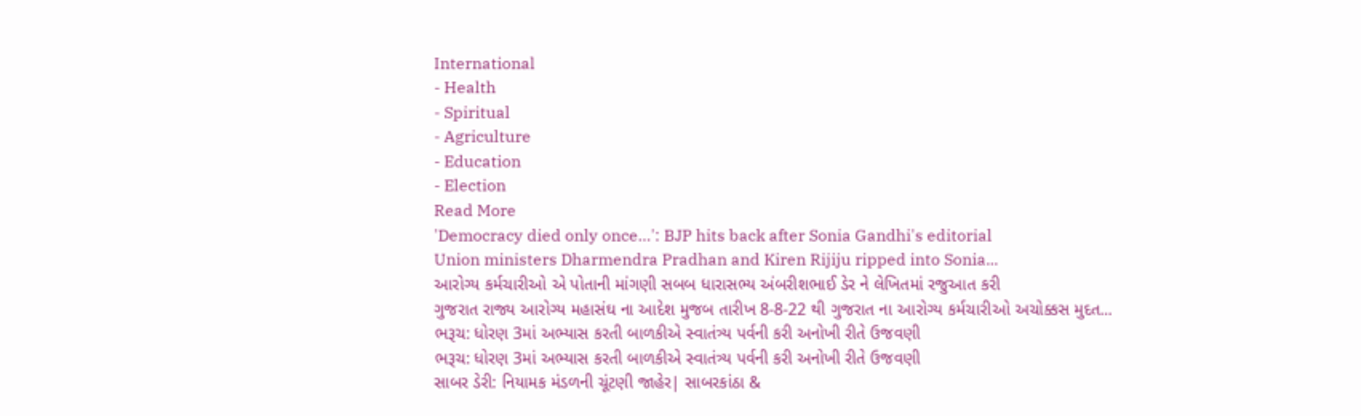International
- Health
- Spiritual
- Agriculture
- Education
- Election
Read More
'Democracy died only once…': BJP hits back after Sonia Gandhi's editorial
Union ministers Dharmendra Pradhan and Kiren Rijiju ripped into Sonia...
આરોગ્ય કર્મચારીઓ એ પોતાની માંગણી સબબ ધારાસભ્ય અંબરીશભાઈ ડેર ને લેખિતમાં રજુઆત કરી
ગુજરાત રાજ્ય આરોગ્ય મહાસંઘ ના આદેશ મુજબ તારીખ 8-8-22 થી ગુજરાત ના આરોગ્ય કર્મચારીઓ અચોક્કસ મુદત...
ભરૂચ: ધોરણ 3માં અભ્યાસ કરતી બાળકીએ સ્વાતંત્ર્ય પર્વની કરી અનોખી રીતે ઉજવણી
ભરૂચ: ધોરણ 3માં અભ્યાસ કરતી બાળકીએ સ્વાતંત્ર્ય પર્વની કરી અનોખી રીતે ઉજવણી
સાબર ડેરી: નિયામક મંડળની ચૂંટણી જાહેર| સાબરકાંઠા &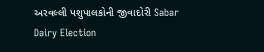અરવલ્લી પશુપાલકોની જીવાદોરી Sabar Dairy Election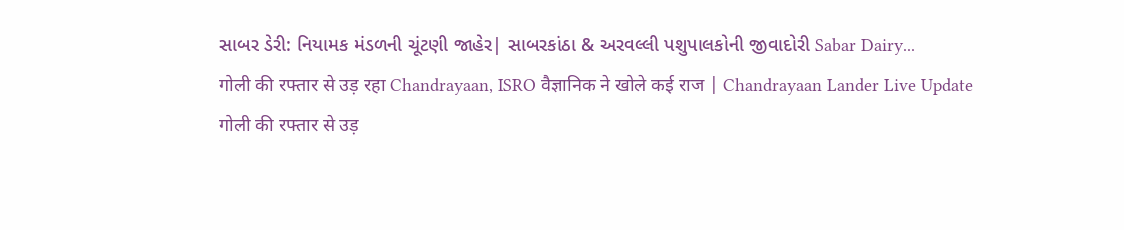સાબર ડેરી: નિયામક મંડળની ચૂંટણી જાહેર| સાબરકાંઠા & અરવલ્લી પશુપાલકોની જીવાદોરી Sabar Dairy...
गोली की रफ्तार से उड़ रहा Chandrayaan, ISRO वैज्ञानिक ने खोले कई राज | Chandrayaan Lander Live Update
गोली की रफ्तार से उड़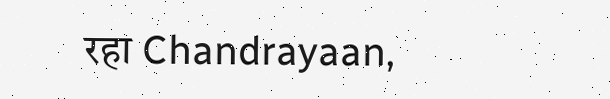रहा Chandrayaan,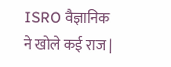ISRO वैज्ञानिक ने खोले कई राज |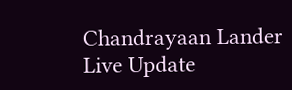Chandrayaan Lander Live Update